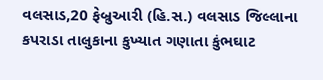વલસાડ,20 ફેબ્રુઆરી (હિ.સ.) વલસાડ જિલ્લાના કપરાડા તાલુકાના કુખ્યાત ગણાતા કુંભઘાટ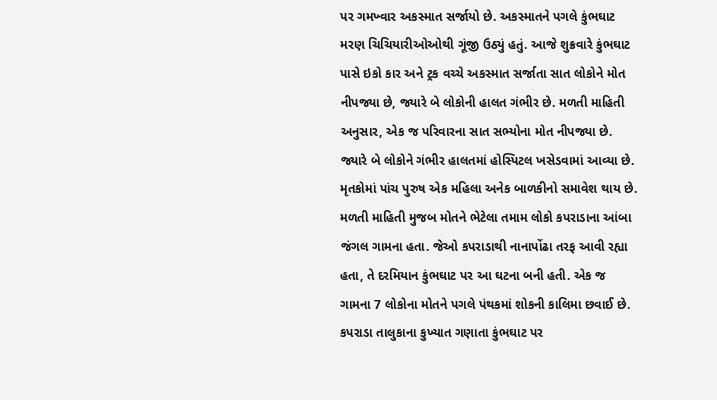પર ગમખ્વાર અકસ્માત સર્જાયો છે. અકસ્માતને પગલે કુંભઘાટ મરણ ચિચિયારીઓઓથી ગૂંજી ઉઠ્યું હતું. આજે શુક્રવારે કુંભઘાટ પાસે ઇકો કાર અને ટ્રક વચ્ચે અકસ્માત સર્જાતા સાત લોકોને મોત નીપજ્યા છે, જ્યારે બે લોકોની હાલત ગંભીર છે. મળતી માહિતી અનુસાર, એક જ પરિવારના સાત સભ્યોના મોત નીપજ્યા છે. જ્યારે બે લોકોને ગંભીર હાલતમાં હોસ્પિટલ ખસેડવામાં આવ્યા છે.
મૃતકોમાં પાંચ પુરુષ એક મહિલા અનેક બાળકીનો સમાવેશ થાય છે.
મળતી માહિતી મુજબ મોતને ભેટેલા તમામ લોકો કપરાડાના આંબા જંગલ ગામના હતા. જેઓ કપરાડાથી નાનાપોંઢા તરફ આવી રહ્યા હતા, તે દરમિયાન કુંભઘાટ પર આ ઘટના બની હતી. એક જ ગામના 7 લોકોના મોતને પગલે પંથકમાં શોકની કાલિમા છવાઈ છે.
કપરાડા તાલુકાના કુખ્યાત ગણાતા કુંભઘાટ પર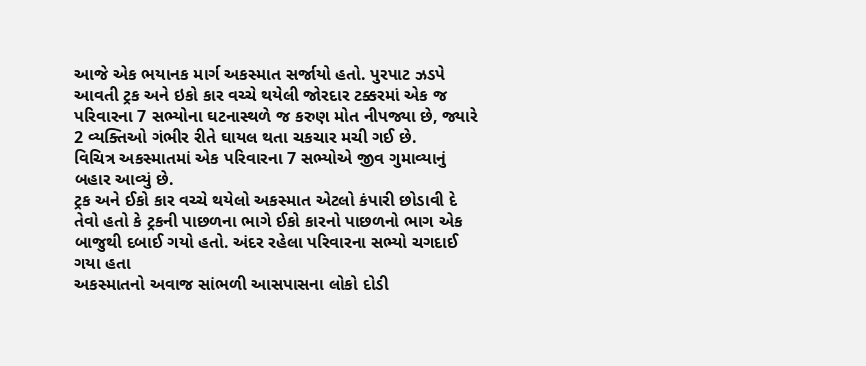આજે એક ભયાનક માર્ગ અકસ્માત સર્જાયો હતો. પુરપાટ ઝડપે આવતી ટ્રક અને ઇકો કાર વચ્ચે થયેલી જોરદાર ટક્કરમાં એક જ પરિવારના 7 સભ્યોના ઘટનાસ્થળે જ કરુણ મોત નીપજ્યા છે, જ્યારે 2 વ્યક્તિઓ ગંભીર રીતે ઘાયલ થતા ચકચાર મચી ગઈ છે.
વિચિત્ર અકસ્માતમાં એક પરિવારના 7 સભ્યોએ જીવ ગુમાવ્યાનું બહાર આવ્યું છે.
ટ્રક અને ઈકો કાર વચ્ચે થયેલો અકસ્માત એટલો કંપારી છોડાવી દે તેવો હતો કે ટ્રકની પાછળના ભાગે ઈકો કારનો પાછળનો ભાગ એક બાજુથી દબાઈ ગયો હતો. અંદર રહેલા પરિવારના સભ્યો ચગદાઈ ગયા હતા
અકસ્માતનો અવાજ સાંભળી આસપાસના લોકો દોડી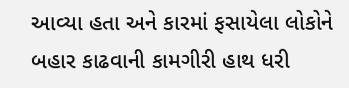આવ્યા હતા અને કારમાં ફસાયેલા લોકોને બહાર કાઢવાની કામગીરી હાથ ધરી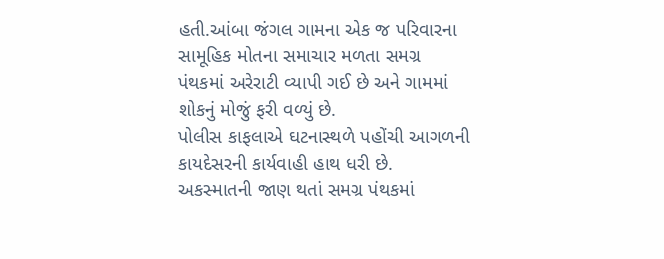હતી.આંબા જંગલ ગામના એક જ પરિવારના સામૂહિક મોતના સમાચાર મળતા સમગ્ર પંથકમાં અરેરાટી વ્યાપી ગઈ છે અને ગામમાં શોકનું મોજું ફરી વળ્યું છે.
પોલીસ કાફલાએ ઘટનાસ્થળે પહોંચી આગળની કાયદેસરની કાર્યવાહી હાથ ધરી છે.
અકસ્માતની જાણ થતાં સમગ્ર પંથકમાં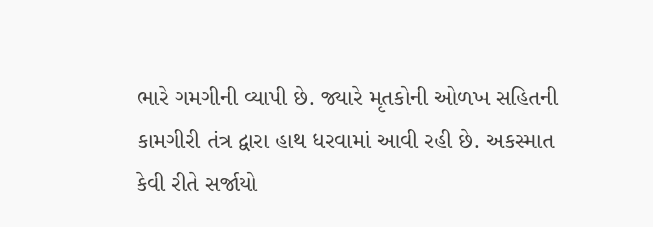ભારે ગમગીની વ્યાપી છે. જ્યારે મૃતકોની ઓળખ સહિતની કામગીરી તંત્ર દ્વારા હાથ ધરવામાં આવી રહી છે. અકસ્માત કેવી રીતે સર્જાયો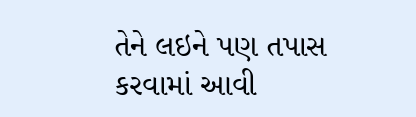તેને લઇને પણ તપાસ કરવામાં આવી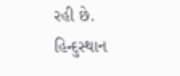રહી છે.
હિન્દુસ્થાન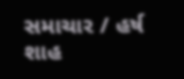સમાચાર / હર્ષ શાહ